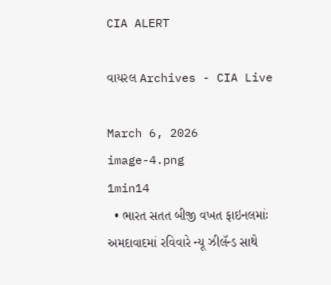CIA ALERT

વાયરલ Archives - CIA Live

March 6, 2026
image-4.png
1min14
  • ભારત સતત બીજી વખત ફાઇનલમાંઃ અમદાવાદમાં રવિવારે ન્યૂ ઝીલૅન્ડ સાથે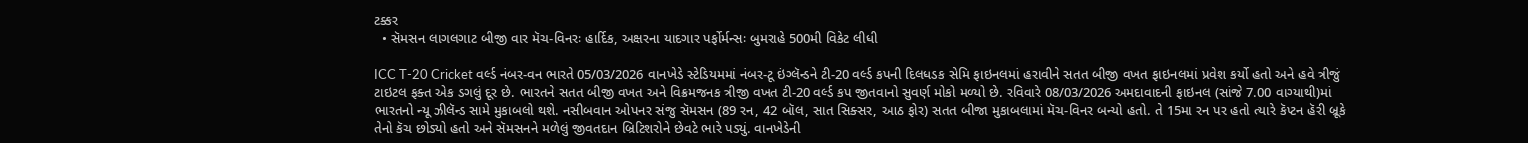ટક્કર
  • સૅમસન લાગલગાટ બીજી વાર મૅચ-વિનરઃ હાર્દિક, અક્ષરના યાદગાર પર્ફોર્મન્સઃ બુમરાહે 500મી વિકેટ લીધી

ICC T-20 Cricket વર્લ્ડ નંબર-વન ભારતે 05/03/2026 વાનખેડે સ્ટેડિયમમાં નંબર-ટૂ ઇંગ્લૅન્ડને ટી-20 વર્લ્ડ કપની દિલધડક સેમિ ફાઇનલમાં હરાવીને સતત બીજી વખત ફાઇનલમાં પ્રવેશ કર્યો હતો અને હવે ત્રીજું ટાઇટલ ફક્ત એક ડગલું દૂર છે. ભારતને સતત બીજી વખત અને વિક્રમજનક ત્રીજી વખત ટી-20 વર્લ્ડ કપ જીતવાનો સુવર્ણ મોકો મળ્યો છે. રવિવારે 08/03/2026 અમદાવાદની ફાઇનલ (સાંજે 7.00 વાગ્યાથી)માં ભારતનો ન્યૂ ઝીલૅન્ડ સામે મુકાબલો થશે. નસીબવાન ઓપનર સંજુ સૅમસન (89 રન, 42 બૉલ, સાત સિક્સર, આઠ ફોર) સતત બીજા મુકાબલામાં મૅચ-વિનર બન્યો હતો. તે 15મા રન પર હતો ત્યારે કૅપ્ટન હૅરી બ્રૂકે તેનો કૅચ છોડ્યો હતો અને સૅમસનને મળેલું જીવતદાન બ્રિટિશરોને છેવટે ભારે પડ્યું. વાનખેડેની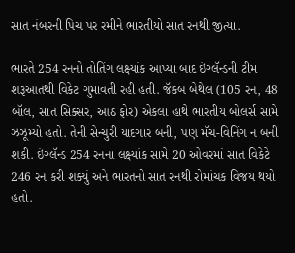સાત નંબરની પિચ પર રમીને ભારતીયો સાત રનથી જીત્યા.

ભારતે 254 રનનો તોતિંગ લક્ષ્યાંક આપ્યા બાદ ઇંગ્લૅન્ડની ટીમ શરૂઆતથી વિકેટ ગુમાવતી રહી હતી. જૅકબ બેથેલ (105 રન, 48 બૉલ, સાત સિક્સર, આઠ ફોર) એકલા હાથે ભારતીય બોલર્સ સામે ઝઝૂમ્યો હતો. તેની સેન્ચુરી યાદગાર બની, પણ મૅચ-વિનિંગ ન બની શકી. ઇંગ્લૅન્ડ 254 રનના લક્ષ્યાંક સામે 20 ઓવરમાં સાત વિકેટે 246 રન કરી શક્યું અને ભારતનો સાત રનથી રોમાંચક વિજય થયો હતો.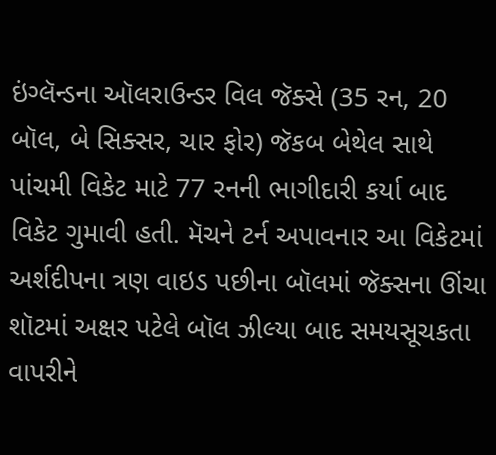ઇંગ્લૅન્ડના ઑલરાઉન્ડર વિલ જૅક્સે (35 રન, 20 બૉલ, બે સિક્સર, ચાર ફોર) જૅકબ બેથેલ સાથે પાંચમી વિકેટ માટે 77 રનની ભાગીદારી કર્યા બાદ વિકેટ ગુમાવી હતી. મૅચને ટર્ન અપાવનાર આ વિકેટમાં અર્શદીપના ત્રણ વાઇડ પછીના બૉલમાં જૅક્સના ઊંચા શૉટમાં અક્ષર પટેલે બૉલ ઝીલ્યા બાદ સમયસૂચકતા વાપરીને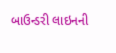બાઉન્ડરી લાઇનની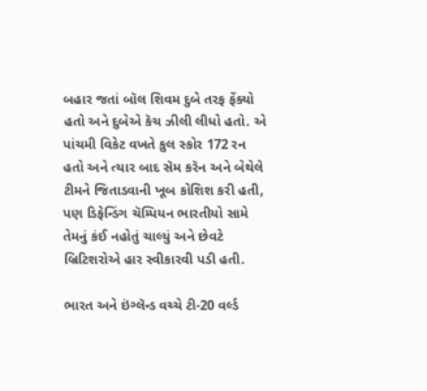બહાર જતાં બૉલ શિવમ દુબે તરફ ફેંક્યો હતો અને દુબેએ કૅચ ઝીલી લીધો હતો. એ પાંચમી વિકેટ વખતે કુલ સ્કોર 172 રન હતો અને ત્યાર બાદ સૅમ કરૅન અને બેથેલે ટીમને જિતાડવાની ખૂબ કોશિશ કરી હતી, પણ ડિફેન્ડિંગ ચૅમ્પિયન ભારતીયો સામે તેમનું કંઈ નહોતું ચાલ્યું અને છેવટે બ્રિટિશરોએ હાર સ્વીકારવી પડી હતી.

ભારત અને ઇંગ્લૅન્ડ વચ્ચે ટી-20 વર્લ્ડ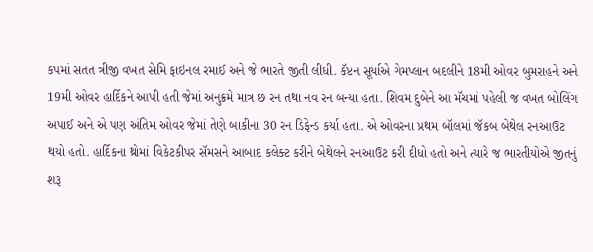કપમાં સતત ત્રીજી વખત સેમિ ફાઇનલ રમાઈ અને જે ભારતે જીતી લીધી. કૅપ્ટન સૂર્યાએ ગેમપ્લાન બદલીને 18મી ઓવર બુમરાહને અને 19મી ઓવર હાર્દિકને આપી હતી જેમાં અનુક્રમે માત્ર છ રન તથા નવ રન બન્યા હતા. શિવમ દુબેને આ મૅચમાં પહેલી જ વખત બોલિંગ અપાઈ અને એ પણ અંતિમ ઓવર જેમાં તેણે બાકીના 30 રન ડિફેન્ડ કર્યા હતા. એ ઓવરના પ્રથમ બૉલમાં જૅકબ બેથેલ રનઆઉટ થયો હતો. હાર્દિકના થ્રોમાં વિકેટકીપર સૅમસને આબાદ કલેક્ટ કરીને બેથેલને રનઆઉટ કરી દીધો હતો અને ત્યારે જ ભારતીયોએ જીતનું શરૂ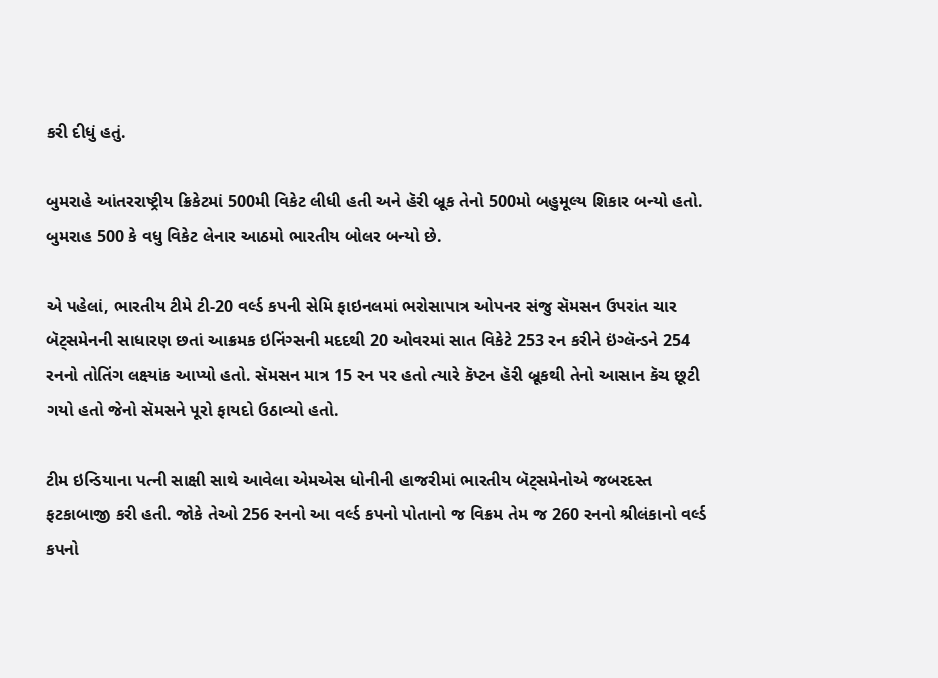કરી દીધું હતું.

બુમરાહે આંતરરાષ્ટ્રીય ક્રિકેટમાં 500મી વિકેટ લીધી હતી અને હૅરી બ્રૂક તેનો 500મો બહુમૂલ્ય શિકાર બન્યો હતો. બુમરાહ 500 કે વધુ વિકેટ લેનાર આઠમો ભારતીય બોલર બન્યો છે.

એ પહેલાં, ભારતીય ટીમે ટી-20 વર્લ્ડ કપની સેમિ ફાઇનલમાં ભરોસાપાત્ર ઓપનર સંજુ સૅમસન ઉપરાંત ચાર બૅટ્સમેનની સાધારણ છતાં આક્રમક ઇનિંગ્સની મદદથી 20 ઓવરમાં સાત વિકેટે 253 રન કરીને ઇંગ્લૅન્ડને 254 રનનો તોતિંગ લક્ષ્યાંક આપ્યો હતો. સૅમસન માત્ર 15 રન પર હતો ત્યારે કૅપ્ટન હૅરી બ્રૂકથી તેનો આસાન કૅચ છૂટી ગયો હતો જેનો સૅમસને પૂરો ફાયદો ઉઠાવ્યો હતો.

ટીમ ઇન્ડિયાના પત્ની સાક્ષી સાથે આવેલા એમએસ ધોનીની હાજરીમાં ભારતીય બૅટ્સમેનોએ જબરદસ્ત ફટકાબાજી કરી હતી. જોકે તેઓ 256 રનનો આ વર્લ્ડ કપનો પોતાનો જ વિક્રમ તેમ જ 260 રનનો શ્રીલંકાનો વર્લ્ડ કપનો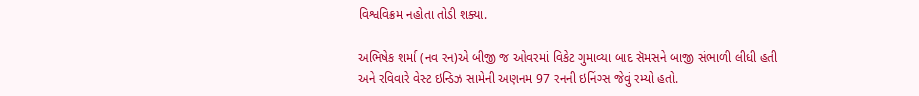વિશ્વવિક્રમ નહોતા તોડી શક્યા.

અભિષેક શર્મા (નવ રન)એ બીજી જ ઓવરમાં વિકેટ ગુમાવ્યા બાદ સૅમસને બાજી સંભાળી લીધી હતી અને રવિવારે વેસ્ટ ઇન્ડિઝ સામેની અણનમ 97 રનની ઇનિંગ્સ જેવું રમ્યો હતો.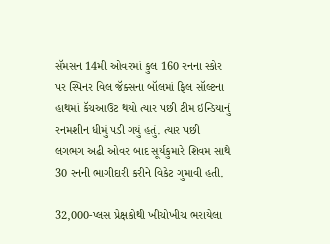સૅમસન 14મી ઓવરમાં કુલ 160 રનના સ્કોર પર સ્પિનર વિલ જૅક્સના બૉલમાં ફિલ સૉલ્ટના હાથમાં કૅચઆઉટ થયો ત્યાર પછી ટીમ ઇન્ડિયાનું રનમશીન ધીમું પડી ગયું હતું. ત્યાર પછી લગભગ અઢી ઓવર બાદ સૂર્યકુમારે શિવમ સાથે 30 રનની ભાગીદારી કરીને વિકેટ ગુમાવી હતી.

32,000-પ્લસ પ્રેક્ષકોથી ખીચોખીચ ભરાયેલા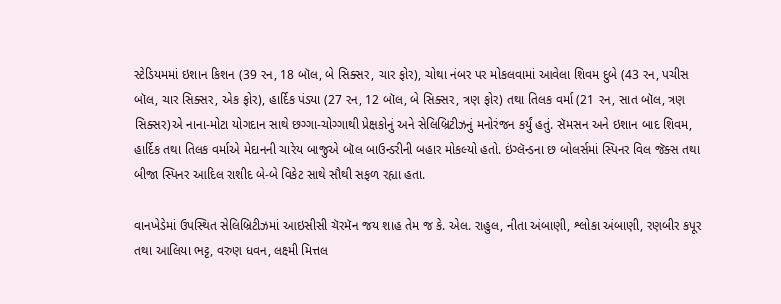સ્ટેડિયમમાં ઇશાન કિશન (39 રન, 18 બૉલ, બે સિક્સર, ચાર ફોર), ચોથા નંબર પર મોકલવામાં આવેલા શિવમ દુબે (43 રન, પચીસ બૉલ, ચાર સિક્સર, એક ફોર), હાર્દિક પંડ્યા (27 રન, 12 બૉલ, બે સિક્સર, ત્રણ ફોર) તથા તિલક વર્મા (21 રન, સાત બૉલ, ત્રણ સિક્સર)એ નાના-મોટા યોગદાન સાથે છગ્ગા-ચોગ્ગાથી પ્રેક્ષકોનું અને સેલિબ્રિટીઝનું મનોરંજન કર્યું હતું. સૅમસન અને ઇશાન બાદ શિવમ, હાર્દિક તથા તિલક વર્માએ મેદાનની ચારેય બાજુએ બૉલ બાઉન્ડરીની બહાર મોકલ્યો હતો. ઇંગ્લૅન્ડના છ બોલર્સમાં સ્પિનર વિલ જૅક્સ તથા બીજા સ્પિનર આદિલ રાશીદ બે-બે વિકેટ સાથે સૌથી સફળ રહ્યા હતા.

વાનખેડેમાં ઉપસ્થિત સેલિબ્રિટીઝમાં આઇસીસી ચૅરમૅન જય શાહ તેમ જ કે. એલ. રાહુલ, નીતા અંબાણી, શ્લોકા અંબાણી, રણબીર કપૂર તથા આલિયા ભટ્ટ, વરુણ ધવન, લક્ષ્મી મિત્તલ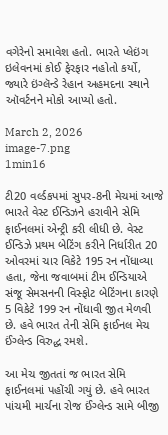વગેરેનો સમાવેશ હતો. ભારતે પ્લેઇંગ ઇલેવનમાં કોઈ ફેરફાર નહોતો કર્યો, જ્યારે ઇંગ્લૅન્ડે રેહાન અહમદના સ્થાને ઑવર્ટનને મોકો આપ્યો હતો.

March 2, 2026
image-7.png
1min16

ટી20 વર્લ્ડકપમાં સુપર-8ની મેચમાં આજે ભારતે વેસ્ટ ઈન્ડિઝને હરાવીને સેમિ ફાઈનલમાં એન્ટ્રી કરી લીધી છે. વેસ્ટ ઈન્ડિઝે પ્રથમ બેટિંગ કરીને નિર્ધારીત 20 ઓવરમાં ચાર વિકેટે 195 રન નોંધાવ્યા હતા, જેના જવાબમાં ટીમ ઈન્ડિયાએ સંજૂ સેમસનની વિસ્ફોટ બેટિંગના કારણે 5 વિકેટે 199 રન નોંધાવી જીત મેળવી છે. હવે ભારત તેની સેમિ ફાઈનલ મેચ ઈંગ્લેન્ડ વિરુદ્ધ રમશે.

આ મેચ જીતતાં જ ભારત સેમિ ફાઈનલમાં પહોંચી ગયું છે. હવે ભારત પાંચમી માર્ચના રોજ ઈંગ્લેન્ડ સામે બીજી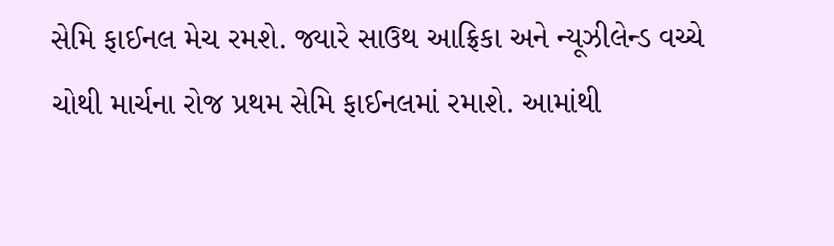સેમિ ફાઈનલ મેચ રમશે. જ્યારે સાઉથ આફ્રિકા અને ન્યૂઝીલેન્ડ વચ્ચે ચોથી માર્ચના રોજ પ્રથમ સેમિ ફાઈનલમાં રમાશે. આમાંથી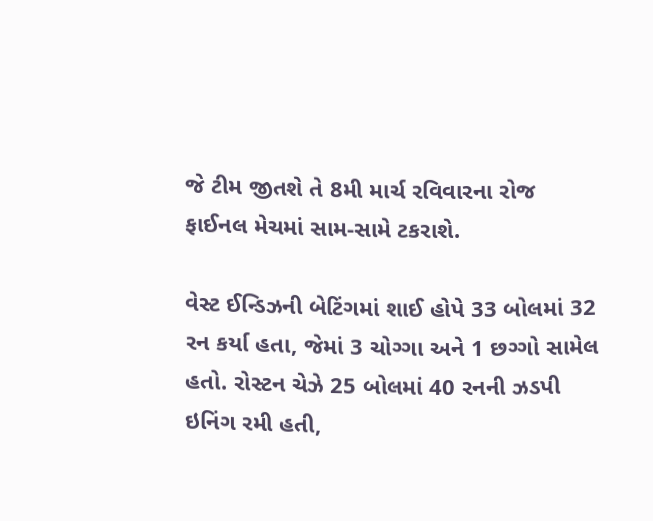જે ટીમ જીતશે તે 8મી માર્ચ રવિવારના રોજ ફાઈનલ મેચમાં સામ-સામે ટકરાશે.

વેસ્ટ ઈન્ડિઝની બેટિંગમાં શાઈ હોપે 33 બોલમાં 32 રન કર્યા હતા, જેમાં 3 ચોગ્ગા અને 1 છગ્ગો સામેલ હતો. રોસ્ટન ચેઝે 25 બોલમાં 40 રનની ઝડપી ઇનિંગ રમી હતી,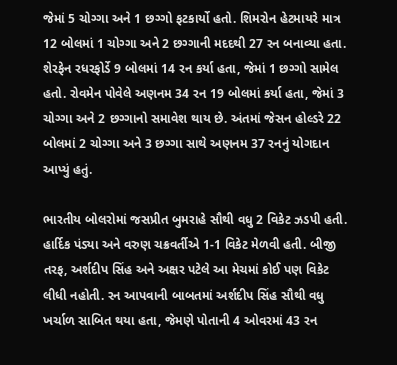જેમાં 5 ચોગ્ગા અને 1 છગ્ગો ફટકાર્યો હતો. શિમરોન હેટમાયરે માત્ર 12 બોલમાં 1 ચોગ્ગા અને 2 છગ્ગાની મદદથી 27 રન બનાવ્યા હતા. શેરફેન રધરફોર્ડે 9 બોલમાં 14 રન કર્યા હતા, જેમાં 1 છગ્ગો સામેલ હતો. રોવમેન પોવેલે અણનમ 34 રન 19 બોલમાં કર્યા હતા, જેમાં 3 ચોગ્ગા અને 2 છગ્ગાનો સમાવેશ થાય છે. અંતમાં જેસન હોલ્ડરે 22 બોલમાં 2 ચોગ્ગા અને 3 છગ્ગા સાથે અણનમ 37 રનનું યોગદાન આપ્યું હતું.

ભારતીય બોલરોમાં જસપ્રીત બુમરાહે સૌથી વધુ 2 વિકેટ ઝડપી હતી. હાર્દિક પંડ્યા અને વરુણ ચક્રવર્તીએ 1-1 વિકેટ મેળવી હતી. બીજી તરફ, અર્શદીપ સિંહ અને અક્ષર પટેલે આ મેચમાં કોઈ પણ વિકેટ લીધી નહોતી. રન આપવાની બાબતમાં અર્શદીપ સિંહ સૌથી વધુ ખર્ચાળ સાબિત થયા હતા, જેમણે પોતાની 4 ઓવરમાં 43 રન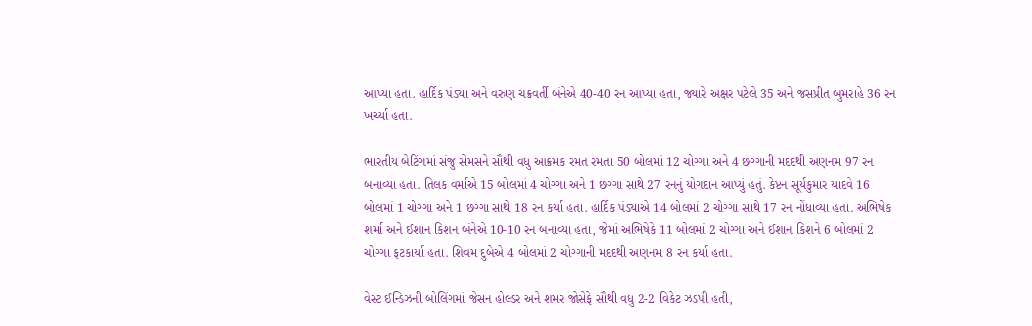આપ્યા હતા. હાર્દિક પંડ્યા અને વરુણ ચક્રવર્તી બંનેએ 40-40 રન આપ્યા હતા, જ્યારે અક્ષર પટેલે 35 અને જસપ્રીત બુમરાહે 36 રન ખર્ચ્યા હતા.

ભારતીય બેટિંગમાં સંજુ સેમસને સૌથી વધુ આક્રમક રમત રમતા 50 બોલમાં 12 ચોગ્ગા અને 4 છગ્ગાની મદદથી અણનમ 97 રન બનાવ્યા હતા. તિલક વર્માએ 15 બોલમાં 4 ચોગ્ગા અને 1 છગ્ગા સાથે 27 રનનું યોગદાન આપ્યું હતું. કેપ્ટન સૂર્યકુમાર યાદવે 16 બોલમાં 1 ચોગ્ગા અને 1 છગ્ગા સાથે 18 રન કર્યા હતા. હાર્દિક પંડ્યાએ 14 બોલમાં 2 ચોગ્ગા સાથે 17 રન નોંધાવ્યા હતા. અભિષેક શર્મા અને ઈશાન કિશન બંનેએ 10-10 રન બનાવ્યા હતા, જેમાં અભિષેકે 11 બોલમાં 2 ચોગ્ગા અને ઈશાન કિશને 6 બોલમાં 2 ચોગ્ગા ફટકાર્યા હતા. શિવમ દુબેએ 4 બોલમાં 2 ચોગ્ગાની મદદથી અણનમ 8 રન કર્યા હતા.

વેસ્ટ ઈન્ડિઝની બોલિંગમાં જેસન હોલ્ડર અને શમર જોસેફે સૌથી વધુ 2-2 વિકેટ ઝડપી હતી,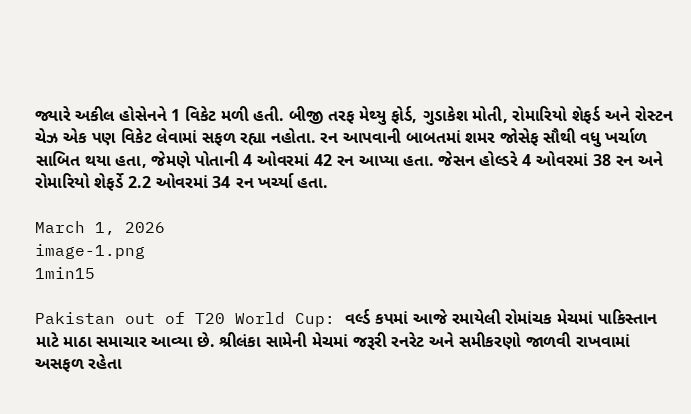જ્યારે અકીલ હોસેનને 1 વિકેટ મળી હતી. બીજી તરફ મેથ્યુ ફોર્ડ, ગુડાકેશ મોતી, રોમારિયો શેફર્ડ અને રોસ્ટન ચેઝ એક પણ વિકેટ લેવામાં સફળ રહ્યા નહોતા. રન આપવાની બાબતમાં શમર જોસેફ સૌથી વધુ ખર્ચાળ સાબિત થયા હતા, જેમણે પોતાની 4 ઓવરમાં 42 રન આપ્યા હતા. જેસન હોલ્ડરે 4 ઓવરમાં 38 રન અને રોમારિયો શેફર્ડે 2.2 ઓવરમાં 34 રન ખર્ચ્યા હતા.

March 1, 2026
image-1.png
1min15

Pakistan out of T20 World Cup: વર્લ્ડ કપમાં આજે રમાયેલી રોમાંચક મેચમાં પાકિસ્તાન માટે માઠા સમાચાર આવ્યા છે. શ્રીલંકા સામેની મેચમાં જરૂરી રનરેટ અને સમીકરણો જાળવી રાખવામાં અસફળ રહેતા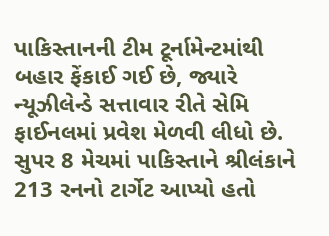પાકિસ્તાનની ટીમ ટૂર્નામેન્ટમાંથી બહાર ફેંકાઈ ગઈ છે, જ્યારે ન્યૂઝીલેન્ડે સત્તાવાર રીતે સેમિ ફાઈનલમાં પ્રવેશ મેળવી લીધો છે. સુપર 8 મેચમાં પાકિસ્તાને શ્રીલંકાને 213 રનનો ટાર્ગેટ આપ્યો હતો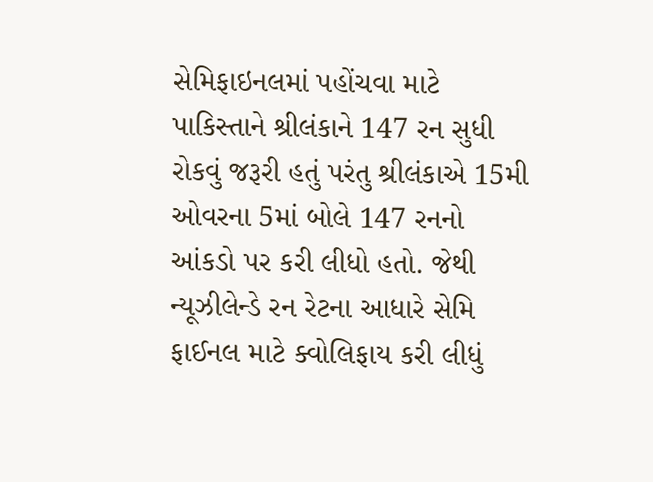સેમિફાઇનલમાં પહોંચવા માટે પાકિસ્તાને શ્રીલંકાને 147 રન સુધી રોકવું જરૂરી હતું પરંતુ શ્રીલંકાએ 15મી ઓવરના 5માં બોલે 147 રનનો આંકડો પર કરી લીધો હતો. જેથી ન્યૂઝીલેન્ડે રન રેટના આધારે સેમિ ફાઈનલ માટે ક્વોલિફાય કરી લીધું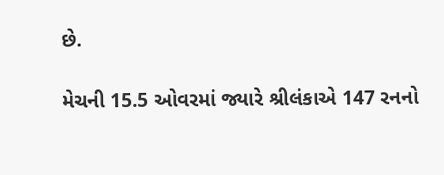છે.

મેચની 15.5 ઓવરમાં જ્યારે શ્રીલંકાએ 147 રનનો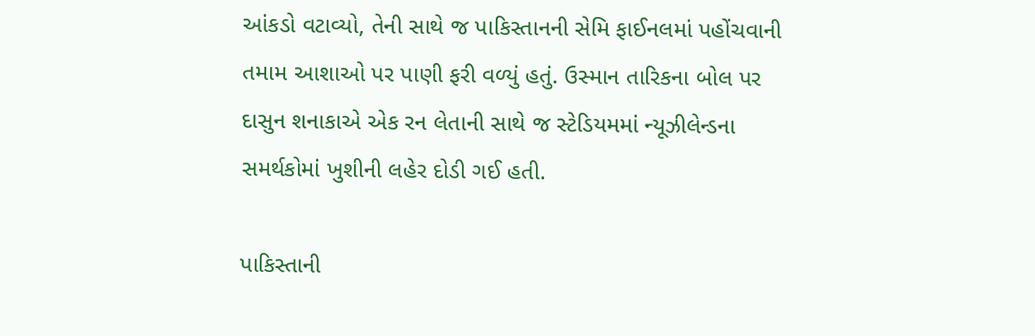આંકડો વટાવ્યો, તેની સાથે જ પાકિસ્તાનની સેમિ ફાઈનલમાં પહોંચવાની તમામ આશાઓ પર પાણી ફરી વળ્યું હતું. ઉસ્માન તારિકના બોલ પર દાસુન શનાકાએ એક રન લેતાની સાથે જ સ્ટેડિયમમાં ન્યૂઝીલેન્ડના સમર્થકોમાં ખુશીની લહેર દોડી ગઈ હતી.

પાકિસ્તાની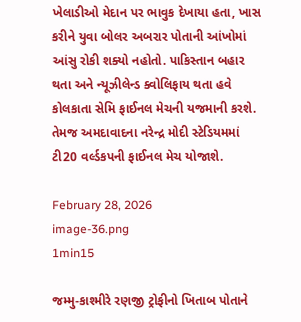ખેલાડીઓ મેદાન પર ભાવુક દેખાયા હતા, ખાસ કરીને યુવા બોલર અબરાર પોતાની આંખોમાં આંસુ રોકી શક્યો નહોતો. પાકિસ્તાન બહાર થતા અને ન્યૂઝીલેન્ડ ક્વોલિફાય થતા હવે કોલકાતા સેમિ ફાઈનલ મેચની યજમાની કરશે. તેમજ અમદાવાદના નરેન્દ્ર મોદી સ્ટેડિયમમાં ટી20 વર્લ્ડકપની ફાઈનલ મેચ યોજાશે.

February 28, 2026
image-36.png
1min15

જમ્મુ-કાશ્મીરે રણજી ટ્રોફીનો ખિતાબ પોતાને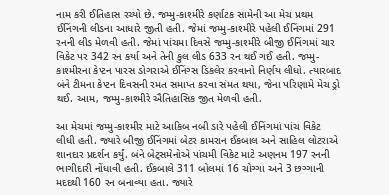નામ કરી ઈતિહાસ રચ્યો છે. જમ્મુ-કાશ્મીરે કર્ણાટક સામેની આ મેચ પ્રથમ ઈનિંગની લીડના આધારે જીતી હતી. જેમાં જમ્મુ-કાશ્મીરે પહેલી ઈનિંગમાં 291 રનની લીડ મેળવી હતી. જેમાં પાંચમા દિવસે જમ્મુ-કાશ્મીરે બીજી ઈનિંગમાં ચાર વિકેટ પર 342 રન કર્યા અને તેની કુલ લીડ 633 રન થઈ ગઈ હતી. જમ્મુ-કાશ્મીરના કેપ્ટન પારસ ડોગરાએ ઈનિંગ્સ ડિકલેર કરવાનો નિર્ણય લીધો. ત્યારબાદ બંને ટીમના કેપ્ટન દિવસની રમત સમાપ્ત કરવા સંમત થયા, જેના પરિણામે મેચ ડ્રો થઈ. આમ, જમ્મુ-કાશ્મીરે ઐતિહાસિક જીત મેળવી હતી.

આ મેચમાં જમ્મુ-કાશ્મીર માટે આકિબ નબી ડારે પહેલી ઈનિંગમાં પાંચ વિકેટ લીધી હતી. જ્યારે બીજી ઈનિંગમાં બેટર કામરાન ઈકબાલ અને સાહિલ લોટરાએ શાનદાર પ્રદર્શન કર્યું. બંને બેટ્સમેનોએ પાંચમી વિકેટ માટે અણનમ 197 રનની ભાગીદારી નોંધાવી હતી. ઈકબાલે 311 બોલમાં 16 ચોગ્ગા અને 3 છગ્ગાની મદદથી 160 રન બનાવ્યા હતા. જ્યારે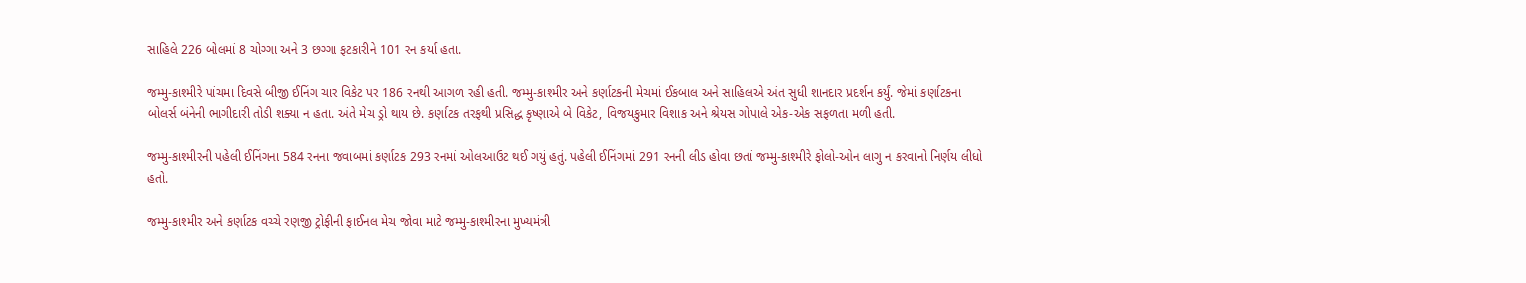સાહિલે 226 બોલમાં 8 ચોગ્ગા અને 3 છગ્ગા ફટકારીને 101 રન કર્યા હતા.

જમ્મુ-કાશ્મીરે પાંચમા દિવસે બીજી ઈનિંગ ચાર વિકેટ પર 186 રનથી આગળ રહી હતી. જમ્મુ-કાશ્મીર અને કર્ણાટકની મેચમાં ઈકબાલ અને સાહિલએ અંત સુધી શાનદાર પ્રદર્શન કર્યું. જેમાં કર્ણાટકના બોલર્સ બંનેની ભાગીદારી તોડી શક્યા ન હતા. અંતે મેચ ડ્રો થાય છે. કર્ણાટક તરફથી પ્રસિદ્ધ કૃષ્ણાએ બે વિકેટ, વિજયકુમાર વિશાક અને શ્રેયસ ગોપાલે એક-એક સફળતા મળી હતી.

જમ્મુ-કાશ્મીરની પહેલી ઈનિંગના 584 રનના જવાબમાં કર્ણાટક 293 રનમાં ઓલઆઉટ થઈ ગયું હતું. પહેલી ઈનિંગમાં 291 રનની લીડ હોવા છતાં જમ્મુ-કાશ્મીરે ફોલો-ઓન લાગુ ન કરવાનો નિર્ણય લીધો હતો.

જમ્મુ-કાશ્મીર અને કર્ણાટક વચ્ચે રણજી ટ્રોફીની ફાઈનલ મેચ જોવા માટે જમ્મુ-કાશ્મીરના મુખ્યમંત્રી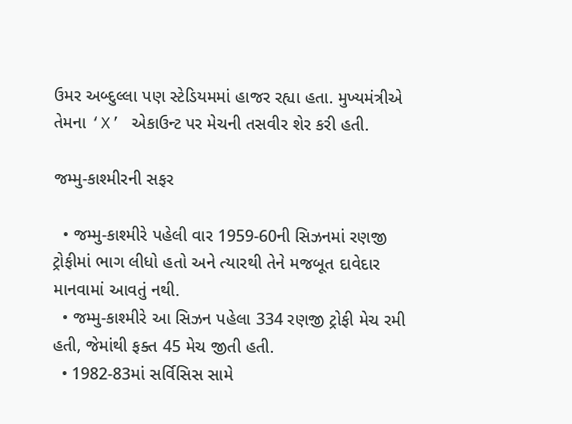ઉમર અબ્દુલ્લા પણ સ્ટેડિયમમાં હાજર રહ્યા હતા. મુખ્યમંત્રીએ તેમના ‘X’ એકાઉન્ટ પર મેચની તસવીર શેર કરી હતી.

જમ્મુ-કાશ્મીરની સફર

  • જમ્મુ-કાશ્મીરે પહેલી વાર 1959-60ની સિઝનમાં રણજી ટ્રોફીમાં ભાગ લીધો હતો અને ત્યારથી તેને મજબૂત દાવેદાર માનવામાં આવતું નથી.
  • જમ્મુ-કાશ્મીરે આ સિઝન પહેલા 334 રણજી ટ્રોફી મેચ રમી હતી, જેમાંથી ફક્ત 45 મેચ જીતી હતી.
  • 1982-83માં સર્વિસિસ સામે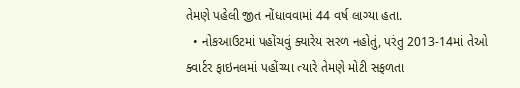તેમણે પહેલી જીત નોંધાવવામાં 44 વર્ષ લાગ્યા હતા.
  • નોકઆઉટમાં પહોંચવું ક્યારેય સરળ નહોતું, પરંતુ 2013-14માં તેઓ ક્વાર્ટર ફાઇનલમાં પહોંચ્યા ત્યારે તેમણે મોટી સફળતા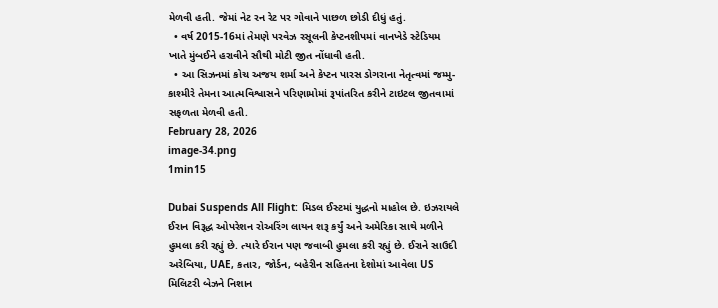મેળવી હતી. જેમાં નેટ રન રેટ પર ગોવાને પાછળ છોડી દીધું હતું.
  • વર્ષ 2015-16માં તેમણે પરવેઝ રસૂલની કેપ્ટનશીપમાં વાનખેડે સ્ટેડિયમ ખાતે મુંબઈને હરાવીને સૌથી મોટી જીત નોંધાવી હતી.
  • આ સિઝનમાં કોચ અજય શર્મા અને કેપ્ટન પારસ ડોગરાના નેતૃત્વમાં જમ્મુ-કાશ્મીરે તેમના આત્મવિશ્વાસને પરિણામોમાં રૂપાંતરિત કરીને ટાઇટલ જીતવામાં સફળતા મેળવી હતી.
February 28, 2026
image-34.png
1min15

Dubai Suspends All Flight: મિડલ ઈસ્ટમાં યુદ્ધનો માહોલ છે. ઇઝરાયલે ઈરાન વિરૂદ્ધ ઓપરેશન રોઅરિંગ લાયન શરૂ કર્યું અને અમેરિકા સાથે મળીને હુમલા કરી રહ્યું છે. ત્યારે ઈરાન પણ જવાબી હુમલા કરી રહ્યું છે. ઈરાને સાઉદી અરેબિયા, UAE, કતાર, જોર્ડન, બહેરીન સહિતના દેશોમાં આવેલા US મિલિટરી બેઝને નિશાન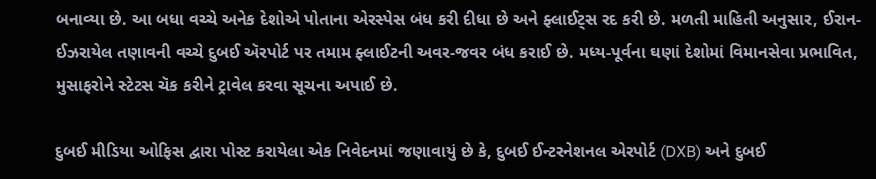બનાવ્યા છે. આ બધા વચ્ચે અનેક દેશોએ પોતાના એરસ્પેસ બંધ કરી દીધા છે અને ફ્લાઈટ્સ રદ કરી છે. મળતી માહિતી અનુસાર, ઈરાન-ઈઝરાયેલ તણાવની વચ્ચે દુબઈ ઍરપોર્ટ પર તમામ ફ્લાઈટની અવર-જવર બંધ કરાઈ છે. મધ્ય-પૂર્વના ઘણાં દેશોમાં વિમાનસેવા પ્રભાવિત, મુસાફરોને સ્ટેટસ ચૅક કરીને ટ્રાવેલ કરવા સૂચના અપાઈ છે.

દુબઈ મીડિયા ઓફિસ દ્વારા પોસ્ટ કરાયેલા એક નિવેદનમાં જણાવાયું છે કે, દુબઈ ઈન્ટરનેશનલ એરપોર્ટ (DXB) અને દુબઈ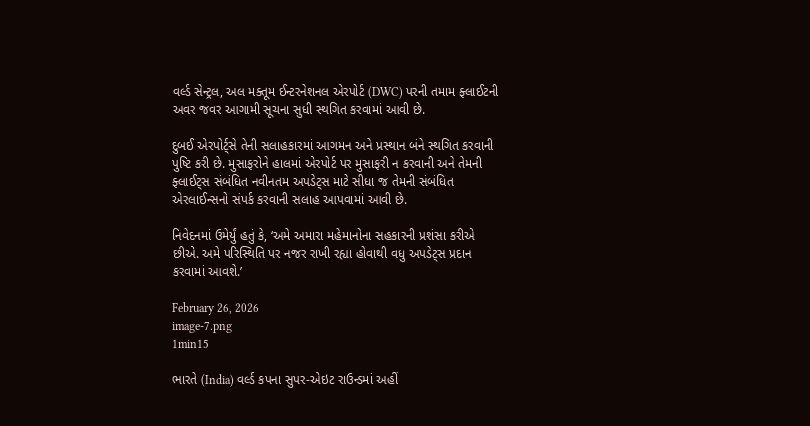વર્લ્ડ સેન્ટ્રલ, અલ મક્તૂમ ઈન્ટરનેશનલ એરપોર્ટ (DWC) પરની તમામ ફ્લાઈટની અવર જવર આગામી સૂચના સુધી સ્થગિત કરવામાં આવી છે.

દુબઈ એરપોર્ટ્સે તેની સલાહકારમાં આગમન અને પ્રસ્થાન બંને સ્થગિત કરવાની પુષ્ટિ કરી છે. મુસાફરોને હાલમાં એરપોર્ટ પર મુસાફરી ન કરવાની અને તેમની ફ્લાઈટ્સ સંબંધિત નવીનતમ અપડેટ્સ માટે સીધા જ તેમની સંબંધિત એરલાઈન્સનો સંપર્ક કરવાની સલાહ આપવામાં આવી છે.

નિવેદનમાં ઉમેર્યું હતું કે, ‘અમે અમારા મહેમાનોના સહકારની પ્રશંસા કરીએ છીએ. અમે પરિસ્થિતિ પર નજર રાખી રહ્યા હોવાથી વધુ અપડેટ્સ પ્રદાન કરવામાં આવશે.’

February 26, 2026
image-7.png
1min15

ભારતે (India) વર્લ્ડ કપના સુપર-એઇટ રાઉન્ડમાં અહીં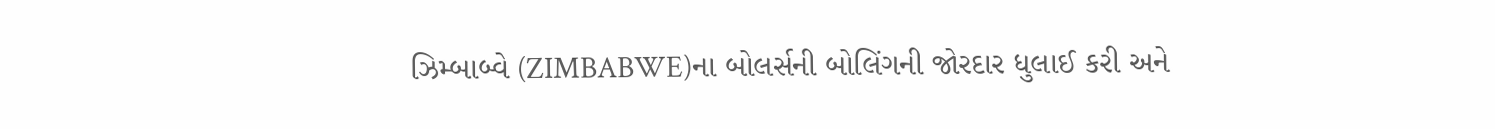ઝિમ્બાબ્વે (ZIMBABWE)ના બોલર્સની બોલિંગની જોરદાર ધુલાઈ કરી અને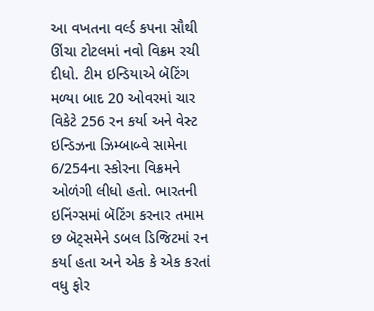આ વખતના વર્લ્ડ કપના સૌથી ઊંચા ટોટલમાં નવો વિક્રમ રચી દીધો. ટીમ ઇન્ડિયાએ બૅટિંગ મળ્યા બાદ 20 ઓવરમાં ચાર વિકેટે 256 રન કર્યા અને વેસ્ટ ઇન્ડિઝના ઝિમ્બાબ્વે સામેના 6/254ના સ્કોરના વિક્રમને ઓળંગી લીધો હતો. ભારતની ઇનિંગ્સમાં બૅટિંગ કરનાર તમામ છ બૅટ્સમેને ડબલ ડિજિટમાં રન કર્યા હતા અને એક કે એક કરતાં વધુ ફોર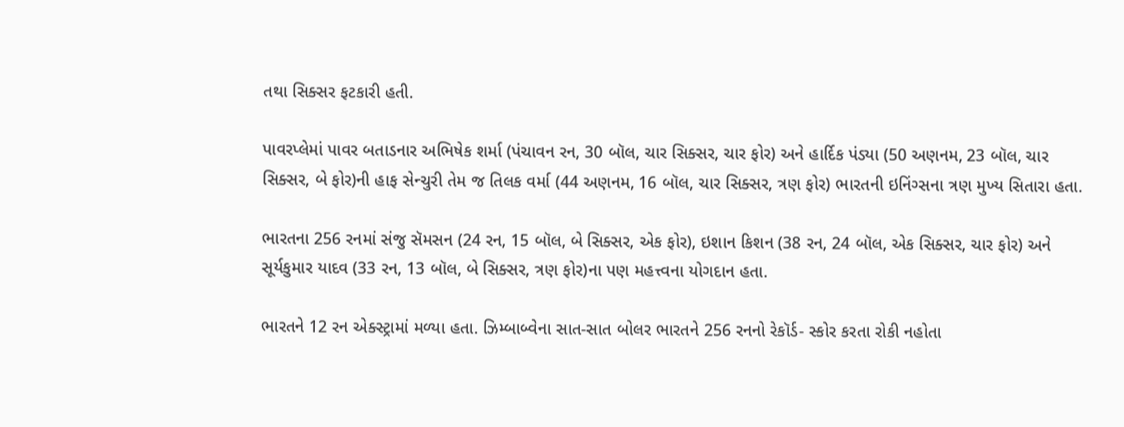તથા સિક્સર ફટકારી હતી.

પાવરપ્લેમાં પાવર બતાડનાર અભિષેક શર્મા (પંચાવન રન, 30 બૉલ, ચાર સિક્સર, ચાર ફોર) અને હાર્દિક પંડ્યા (50 અણનમ, 23 બૉલ, ચાર સિક્સર, બે ફોર)ની હાફ સેન્ચુરી તેમ જ તિલક વર્મા (44 અણનમ, 16 બૉલ, ચાર સિક્સર, ત્રણ ફોર) ભારતની ઇનિંગ્સના ત્રણ મુખ્ય સિતારા હતા.

ભારતના 256 રનમાં સંજુ સૅમસન (24 રન, 15 બૉલ, બે સિક્સર, એક ફોર), ઇશાન કિશન (38 રન, 24 બૉલ, એક સિક્સર, ચાર ફોર) અને સૂર્યકુમાર યાદવ (33 રન, 13 બૉલ, બે સિક્સર, ત્રણ ફોર)ના પણ મહત્ત્વના યોગદાન હતા.

ભારતને 12 રન એક્સ્ટ્રામાં મળ્યા હતા. ઝિમ્બાબ્વેના સાત-સાત બોલર ભારતને 256 રનનો રેકૉર્ડ- સ્કોર કરતા રોકી નહોતા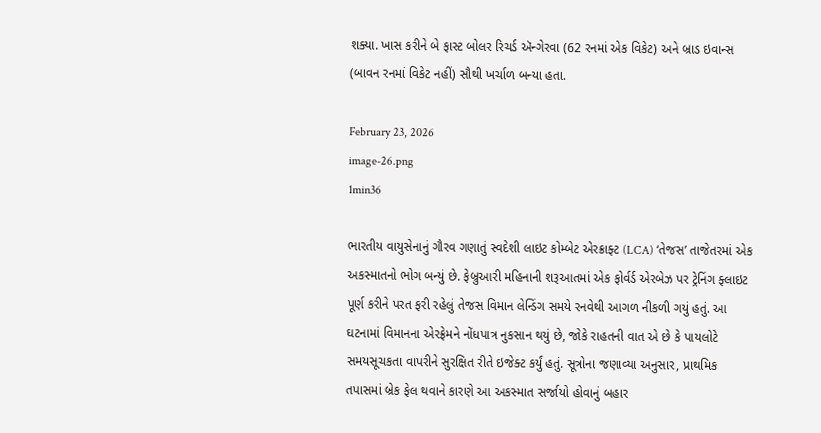શક્યા. ખાસ કરીને બે ફાસ્ટ બોલર રિચર્ડ ઍન્ગેરવા (62 રનમાં એક વિકેટ) અને બ્રાડ ઇવાન્સ (બાવન રનમાં વિકેટ નહીં) સૌથી ખર્ચાળ બન્યા હતા.

February 23, 2026
image-26.png
1min36

ભારતીય વાયુસેનાનું ગૌરવ ગણાતું સ્વદેશી લાઇટ કોમ્બેટ એરક્રાફ્ટ (LCA) ‘તેજસ’ તાજેતરમાં એક અકસ્માતનો ભોગ બન્યું છે. ફેબ્રુઆરી મહિનાની શરૂઆતમાં એક ફોર્વર્ડ એરબેઝ પર ટ્રેનિંગ ફ્લાઇટ પૂર્ણ કરીને પરત ફરી રહેલું તેજસ વિમાન લેન્ડિંગ સમયે રનવેથી આગળ નીકળી ગયું હતું. આ ઘટનામાં વિમાનના એરફ્રેમને નોંધપાત્ર નુકસાન થયું છે, જોકે રાહતની વાત એ છે કે પાયલોટે સમયસૂચકતા વાપરીને સુરક્ષિત રીતે ઇજેક્ટ કર્યું હતું. સૂત્રોના જણાવ્યા અનુસાર, પ્રાથમિક તપાસમાં બ્રેક ફેલ થવાને કારણે આ અકસ્માત સર્જાયો હોવાનું બહાર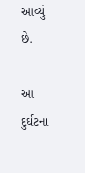આવ્યું છે.

આ દુર્ઘટના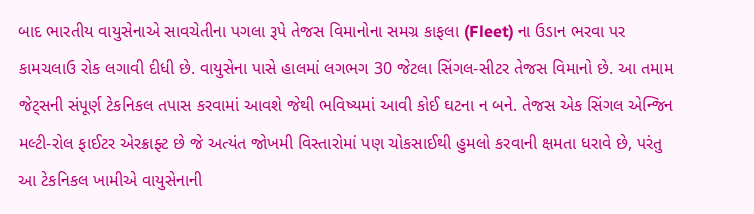બાદ ભારતીય વાયુસેનાએ સાવચેતીના પગલા રૂપે તેજસ વિમાનોના સમગ્ર કાફલા (Fleet) ના ઉડાન ભરવા પર કામચલાઉ રોક લગાવી દીધી છે. વાયુસેના પાસે હાલમાં લગભગ 30 જેટલા સિંગલ-સીટર તેજસ વિમાનો છે. આ તમામ જેટ્સની સંપૂર્ણ ટેકનિકલ તપાસ કરવામાં આવશે જેથી ભવિષ્યમાં આવી કોઈ ઘટના ન બને. તેજસ એક સિંગલ એન્જિન મલ્ટી-રોલ ફાઈટર એરક્રાફ્ટ છે જે અત્યંત જોખમી વિસ્તારોમાં પણ ચોકસાઈથી હુમલો કરવાની ક્ષમતા ધરાવે છે, પરંતુ આ ટેકનિકલ ખામીએ વાયુસેનાની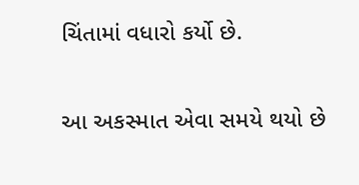ચિંતામાં વધારો કર્યો છે.

આ અકસ્માત એવા સમયે થયો છે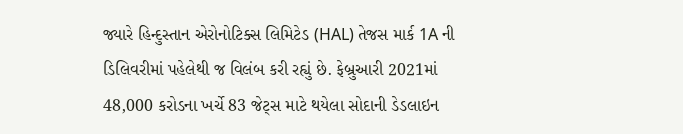જ્યારે હિન્દુસ્તાન એરોનોટિક્સ લિમિટેડ (HAL) તેજસ માર્ક 1A ની ડિલિવરીમાં પહેલેથી જ વિલંબ કરી રહ્યું છે. ફેબ્રુઆરી 2021માં 48,000 કરોડના ખર્ચે 83 જેટ્સ માટે થયેલા સોદાની ડેડલાઇન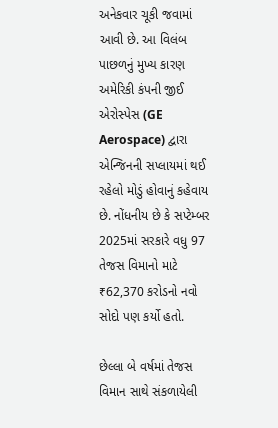અનેકવાર ચૂકી જવામાં આવી છે. આ વિલંબ પાછળનું મુખ્ય કારણ અમેરિકી કંપની જીઈ એરોસ્પેસ (GE Aerospace) દ્વારા એન્જિનની સપ્લાયમાં થઈ રહેલો મોડું હોવાનું કહેવાય છે. નોંધનીય છે કે સપ્ટેમ્બર 2025માં સરકારે વધુ 97 તેજસ વિમાનો માટે ₹62,370 કરોડનો નવો સોદો પણ કર્યો હતો.

છેલ્લા બે વર્ષમાં તેજસ વિમાન સાથે સંકળાયેલી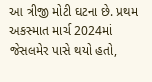આ ત્રીજી મોટી ઘટના છે. પ્રથમ અકસ્માત માર્ચ 2024માં જેસલમેર પાસે થયો હતો,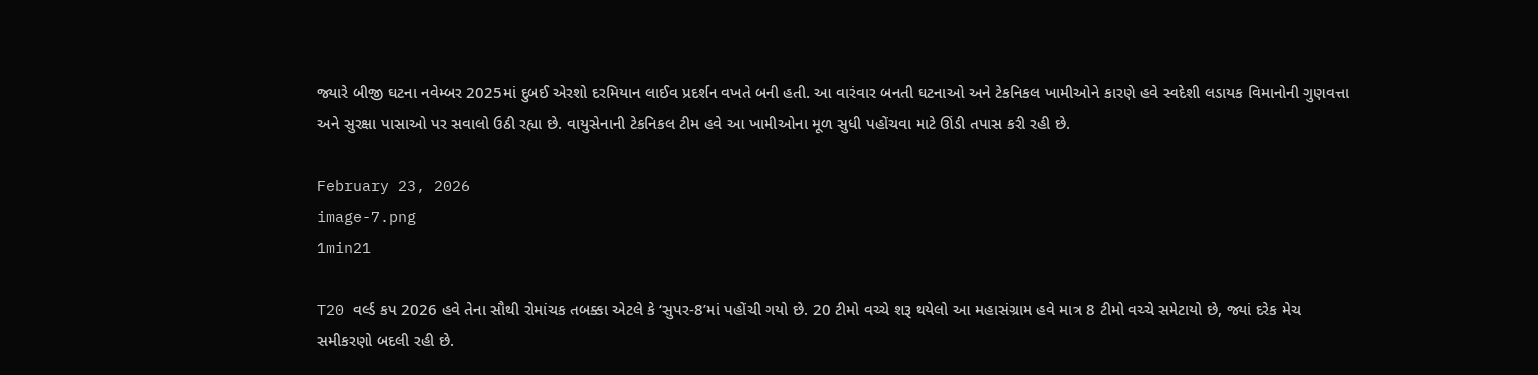જ્યારે બીજી ઘટના નવેમ્બર 2025માં દુબઈ એરશો દરમિયાન લાઈવ પ્રદર્શન વખતે બની હતી. આ વારંવાર બનતી ઘટનાઓ અને ટેકનિકલ ખામીઓને કારણે હવે સ્વદેશી લડાયક વિમાનોની ગુણવત્તા અને સુરક્ષા પાસાઓ પર સવાલો ઉઠી રહ્યા છે. વાયુસેનાની ટેકનિકલ ટીમ હવે આ ખામીઓના મૂળ સુધી પહોંચવા માટે ઊંડી તપાસ કરી રહી છે.

February 23, 2026
image-7.png
1min21

T20 વર્લ્ડ કપ 2026 હવે તેના સૌથી રોમાંચક તબક્કા એટલે કે ‘સુપર-8’માં પહોંચી ગયો છે. 20 ટીમો વચ્ચે શરૂ થયેલો આ મહાસંગ્રામ હવે માત્ર 8 ટીમો વચ્ચે સમેટાયો છે, જ્યાં દરેક મેચ સમીકરણો બદલી રહી છે.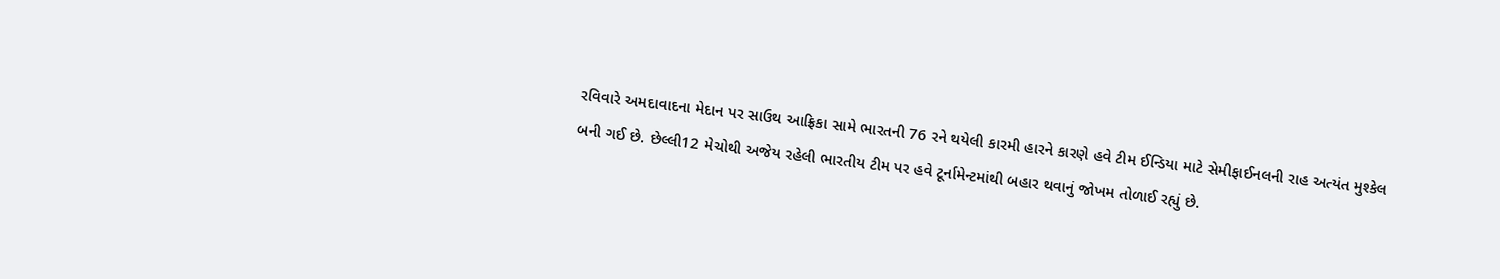રવિવારે અમદાવાદના મેદાન પર સાઉથ આફ્રિકા સામે ભારતની 76 રને થયેલી કારમી હારને કારણે હવે ટીમ ઈન્ડિયા માટે સેમીફાઈનલની રાહ અત્યંત મુશ્કેલ બની ગઈ છે. છેલ્લી12 મેચોથી અજેય રહેલી ભારતીય ટીમ પર હવે ટૂર્નામેન્ટમાંથી બહાર થવાનું જોખમ તોળાઈ રહ્યું છે.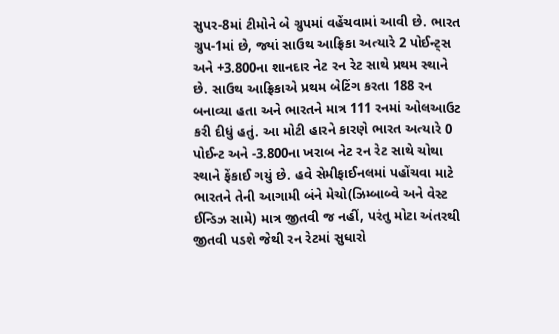સુપર-8માં ટીમોને બે ગ્રુપમાં વહેંચવામાં આવી છે. ભારત ગ્રુપ-1માં છે, જ્યાં સાઉથ આફ્રિકા અત્યારે 2 પોઈન્ટ્સ અને +3.800ના શાનદાર નેટ રન રેટ સાથે પ્રથમ સ્થાને છે. સાઉથ આફ્રિકાએ પ્રથમ બેટિંગ કરતા 188 રન બનાવ્યા હતા અને ભારતને માત્ર 111 રનમાં ઓલઆઉટ કરી દીધું હતું. આ મોટી હારને કારણે ભારત અત્યારે 0 પોઈન્ટ અને -3.800ના ખરાબ નેટ રન રેટ સાથે ચોથા સ્થાને ફેંકાઈ ગયું છે. હવે સેમીફાઈનલમાં પહોંચવા માટે ભારતને તેની આગામી બંને મેચો(ઝિમ્બાબ્વે અને વેસ્ટ ઈન્ડિઝ સામે) માત્ર જીતવી જ નહીં, પરંતુ મોટા અંતરથી જીતવી પડશે જેથી રન રેટમાં સુધારો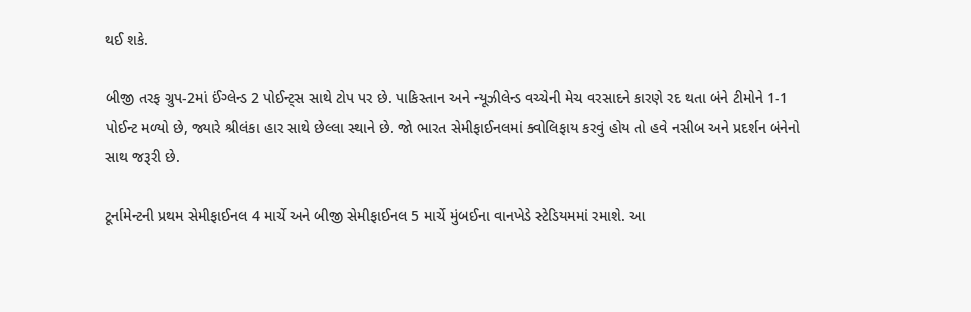થઈ શકે.

બીજી તરફ ગ્રુપ-2માં ઈંગ્લેન્ડ 2 પોઈન્ટ્સ સાથે ટોપ પર છે. પાકિસ્તાન અને ન્યૂઝીલેન્ડ વચ્ચેની મેચ વરસાદને કારણે રદ થતા બંને ટીમોને 1-1 પોઈન્ટ મળ્યો છે, જ્યારે શ્રીલંકા હાર સાથે છેલ્લા સ્થાને છે. જો ભારત સેમીફાઈનલમાં ક્વોલિફાય કરવું હોય તો હવે નસીબ અને પ્રદર્શન બંનેનો સાથ જરૂરી છે.

ટૂર્નામેન્ટની પ્રથમ સેમીફાઈનલ 4 માર્ચે અને બીજી સેમીફાઈનલ 5 માર્ચે મુંબઈના વાનખેડે સ્ટેડિયમમાં રમાશે. આ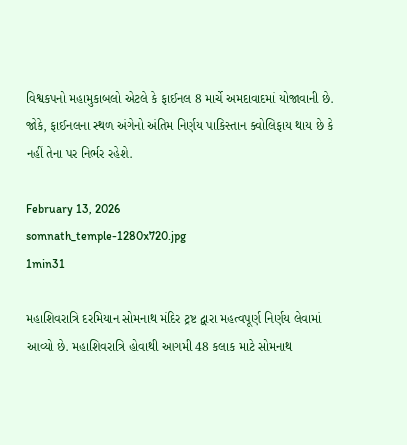વિશ્વકપનો મહામુકાબલો એટલે કે ફાઈનલ 8 માર્ચે અમદાવાદમાં યોજાવાની છે. જોકે, ફાઈનલના સ્થળ અંગેનો અંતિમ નિર્ણય પાકિસ્તાન ક્વોલિફાય થાય છે કે નહીં તેના પર નિર્ભર રહેશે.

February 13, 2026
somnath_temple-1280x720.jpg
1min31

મહાશિવરાત્રિ દરમિયાન સોમનાથ મંદિર ટ્રષ્ટ દ્વારા મહત્વપૂર્ણ નિર્ણય લેવામાં આવ્યો છે. મહાશિવરાત્રિ હોવાથી આગમી 48 કલાક માટે સોમનાથ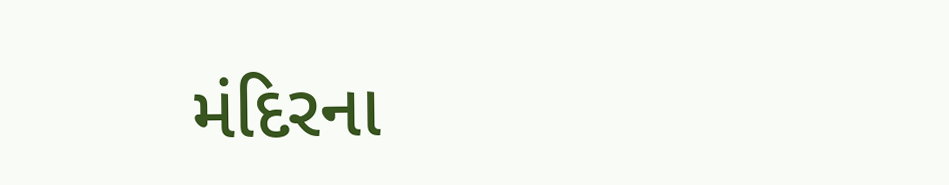મંદિરના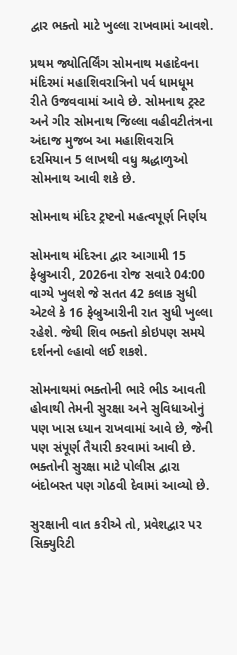દ્વાર ભક્તો માટે ખુલ્લા રાખવામાં આવશે.

પ્રથમ જ્યોતિર્લિંગ સોમનાથ મહાદેવના મંદિરમાં મહાશિવરાત્રિનો પર્વ ધામધૂમ રીતે ઉજવવામાં આવે છે. સોમનાથ ટ્રસ્ટ અને ગીર સોમનાથ જિલ્લા વહીવટીતંત્રના અંદાજ મુજબ આ મહાશિવરાત્રિ દરમિયાન 5 લાખથી વધુ શ્રદ્ધાળુઓ સોમનાથ આવી શકે છે.

સોમનાથ મંદિર ટ્રષ્ટનો મહત્વપૂર્ણ નિર્ણય

સોમનાથ મંદિરના દ્વાર આગામી 15 ફેબ્રુઆરી, 2026ના રોજ સવારે 04:00 વાગ્યે ખુલશે જે સતત 42 કલાક સુધી એટલે કે 16 ફેબ્રુઆરીની રાત સુધી ખુલ્લા રહેશે. જેથી શિવ ભક્તો કોઇપણ સમયે દર્શનનો લ્હાવો લઈ શકશે.

સોમનાથમાં ભક્તોની ભારે ભીડ આવતી હોવાથી તેમની સુરક્ષા અને સુવિધાઓનું પણ ખાસ ધ્યાન રાખવામાં આવે છે, જેની પણ સંપૂર્ણ તૈયારી કરવામાં આવી છે. ભક્તોની સુરક્ષા માટે પોલીસ દ્વારા બંદોબસ્ત પણ ગોઠવી દેવામાં આવ્યો છે.

સુરક્ષાની વાત કરીએ તો, પ્રવેશદ્વાર પર સિક્યુરિટી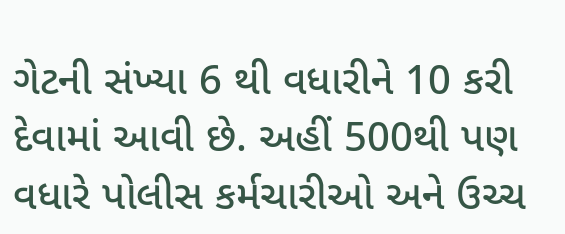ગેટની સંખ્યા 6 થી વધારીને 10 કરી દેવામાં આવી છે. અહીં 500થી પણ વધારે પોલીસ કર્મચારીઓ અને ઉચ્ચ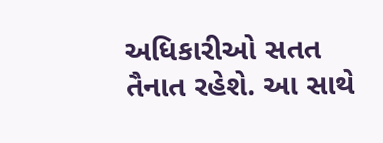અધિકારીઓ સતત તૈનાત રહેશે. આ સાથે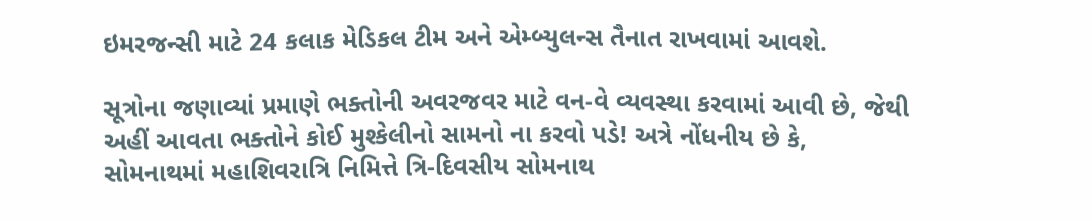ઇમરજન્સી માટે 24 કલાક મેડિકલ ટીમ અને એમ્બ્યુલન્સ તૈનાત રાખવામાં આવશે.

સૂત્રોના જણાવ્યાં પ્રમાણે ભક્તોની અવરજવર માટે વન-વે વ્યવસ્થા કરવામાં આવી છે, જેથી અહીં આવતા ભક્તોને કોઈ મુશ્કેલીનો સામનો ના કરવો પડે! અત્રે નોંધનીય છે કે, સોમનાથમાં મહાશિવરાત્રિ નિમિત્તે ત્રિ-દિવસીય સોમનાથ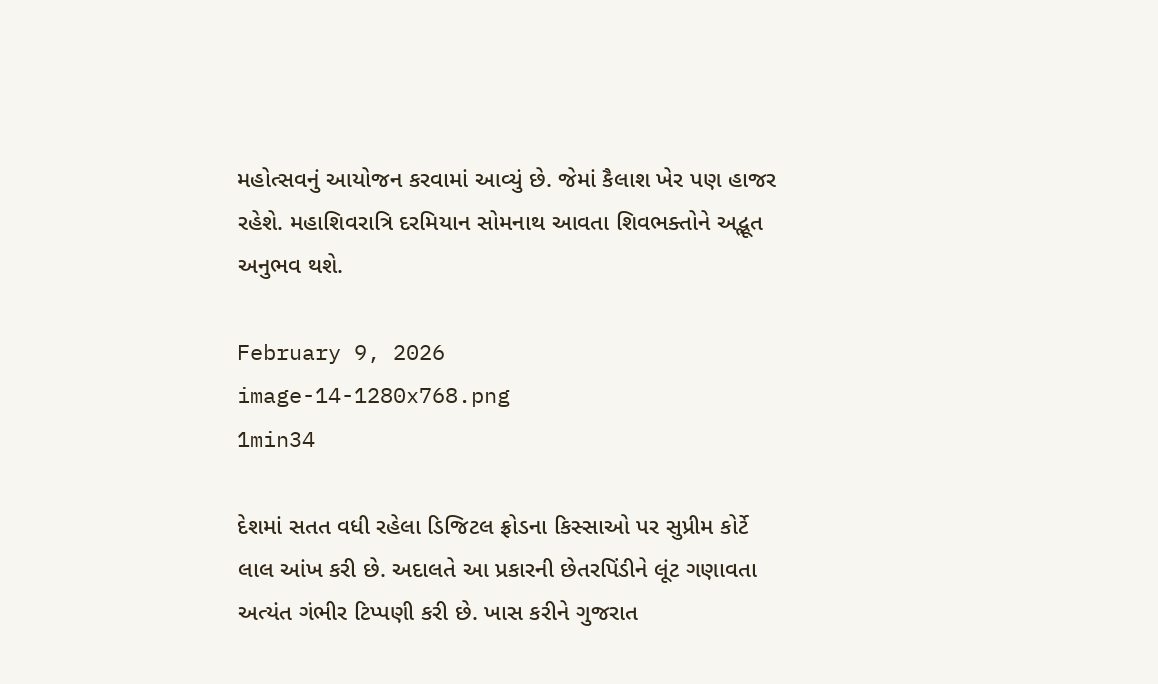મહોત્સવનું આયોજન કરવામાં આવ્યું છે. જેમાં કૈલાશ ખેર પણ હાજર રહેશે. મહાશિવરાત્રિ દરમિયાન સોમનાથ આવતા શિવભક્તોને અદ્ભૂત અનુભવ થશે.

February 9, 2026
image-14-1280x768.png
1min34

દેશમાં સતત વધી રહેલા ડિજિટલ ફ્રોડના કિસ્સાઓ પર સુપ્રીમ કોર્ટે લાલ આંખ કરી છે. અદાલતે આ પ્રકારની છેતરપિંડીને લૂંટ ગણાવતા અત્યંત ગંભીર ટિપ્પણી કરી છે. ખાસ કરીને ગુજરાત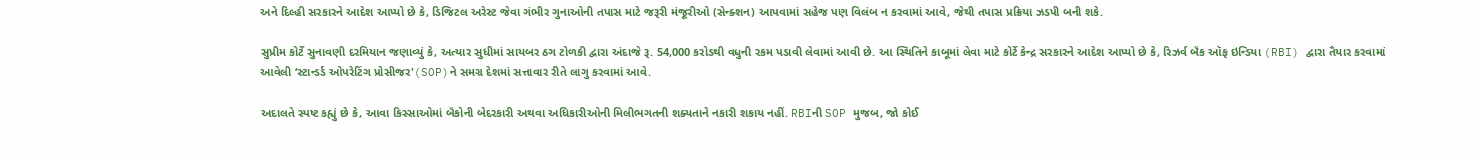અને દિલ્હી સરકારને આદેશ આપ્યો છે કે, ડિજિટલ અરેસ્ટ જેવા ગંભીર ગુનાઓની તપાસ માટે જરૂરી મંજૂરીઓ (સેન્ક્શન) આપવામાં સહેજ પણ વિલંબ ન કરવામાં આવે, જેથી તપાસ પ્રક્રિયા ઝડપી બની શકે.

સુપ્રીમ કોર્ટે સુનાવણી દરમિયાન જણાવ્યું કે, અત્યાર સુધીમાં સાયબર ઠગ ટોળકી દ્વારા અંદાજે રૂ. 54,000 કરોડથી વધુની રકમ પડાવી લેવામાં આવી છે. આ સ્થિતિને કાબૂમાં લેવા માટે કોર્ટે કેન્દ્ર સરકારને આદેશ આપ્યો છે કે, રિઝર્વ બૅંક ઑફ ઇન્ડિયા (RBI) દ્વારા તૈયાર કરવામાં આવેલી ‘સ્ટાન્ડર્ડ ઓપરેટિંગ પ્રોસીજર'(SOP)ને સમગ્ર દેશમાં સત્તાવાર રીતે લાગુ કરવામાં આવે.

અદાલતે સ્પષ્ટ કહ્યું છે કે, આવા કિસ્સાઓમાં બૅંકોની બેદરકારી અથવા અધિકારીઓની મિલીભગતની શક્યતાને નકારી શકાય નહીં. RBIની SOP મુજબ, જો કોઈ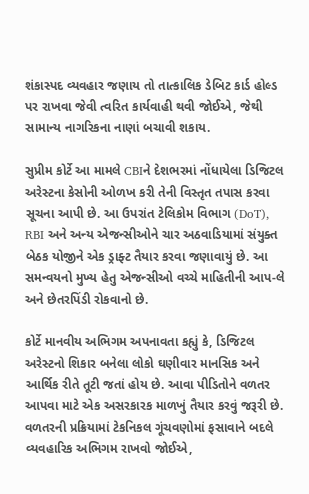શંકાસ્પદ વ્યવહાર જણાય તો તાત્કાલિક ડેબિટ કાર્ડ હોલ્ડ પર રાખવા જેવી ત્વરિત કાર્યવાહી થવી જોઈએ, જેથી સામાન્ય નાગરિકના નાણાં બચાવી શકાય.

સુપ્રીમ કોર્ટે આ મામલે CBIને દેશભરમાં નોંધાયેલા ડિજિટલ અરેસ્ટના કેસોની ઓળખ કરી તેની વિસ્તૃત તપાસ કરવા સૂચના આપી છે. આ ઉપરાંત ટેલિકોમ વિભાગ (DoT), RBI અને અન્ય એજન્સીઓને ચાર અઠવાડિયામાં સંયુક્ત બેઠક યોજીને એક ડ્રાફ્ટ તૈયાર કરવા જણાવાયું છે. આ સમન્વયનો મુખ્ય હેતુ એજન્સીઓ વચ્ચે માહિતીની આપ-લે અને છેતરપિંડી રોકવાનો છે.

કોર્ટે માનવીય અભિગમ અપનાવતા કહ્યું કે, ડિજિટલ અરેસ્ટનો શિકાર બનેલા લોકો ઘણીવાર માનસિક અને આર્થિક રીતે તૂટી જતાં હોય છે. આવા પીડિતોને વળતર આપવા માટે એક અસરકારક માળખું તૈયાર કરવું જરૂરી છે. વળતરની પ્રક્રિયામાં ટેકનિકલ ગૂંચવણોમાં ફસાવાને બદલે વ્યવહારિક અભિગમ રાખવો જોઈએ,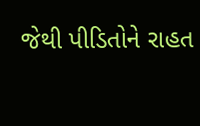જેથી પીડિતોને રાહત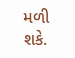મળી શકે.